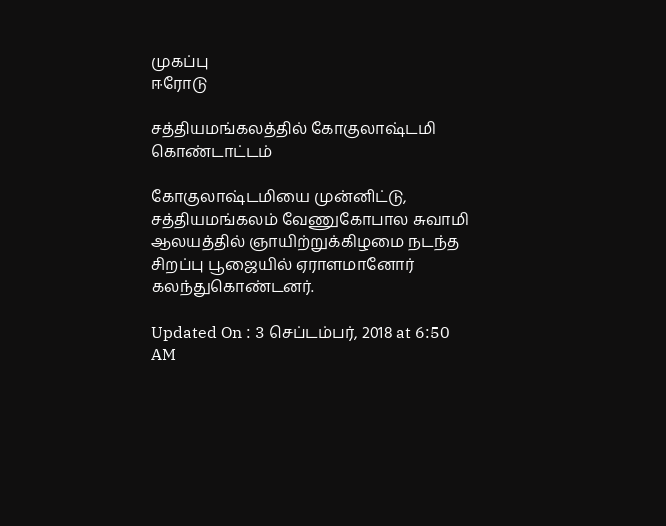முகப்பு
ஈரோடு

சத்தியமங்கலத்தில் கோகுலாஷ்டமி கொண்டாட்டம்

கோகுலாஷ்டமியை முன்னிட்டு, சத்தியமங்கலம் வேணுகோபால சுவாமி ஆலயத்தில் ஞாயிற்றுக்கிழமை நடந்த சிறப்பு பூஜையில் ஏராளமானோர் கலந்துகொண்டனர்.

Updated On : 3 செப்டம்பர், 2018 at 6:50 AM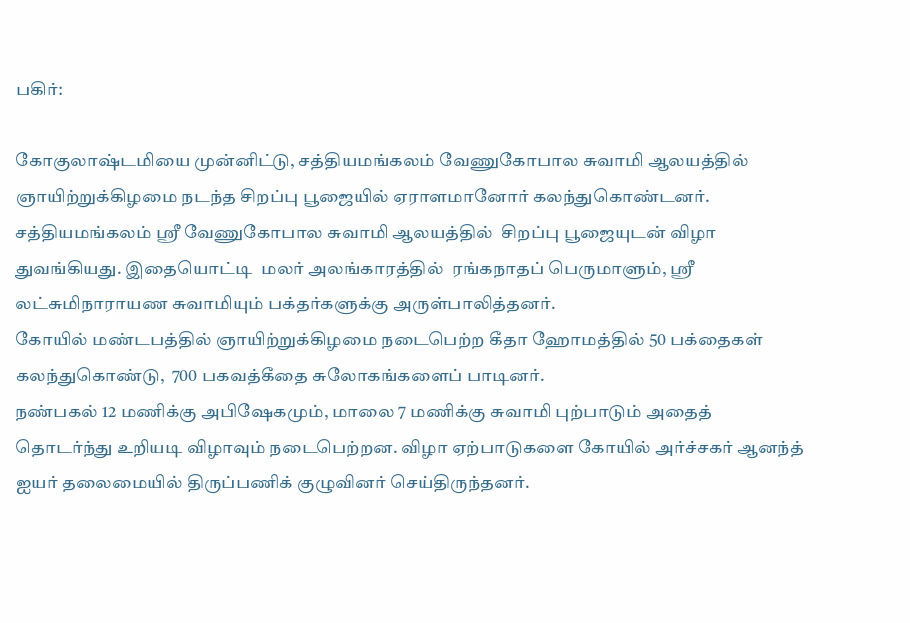பகிர்:

கோகுலாஷ்டமியை முன்னிட்டு, சத்தியமங்கலம் வேணுகோபால சுவாமி ஆலயத்தில் ஞாயிற்றுக்கிழமை நடந்த சிறப்பு பூஜையில் ஏராளமானோர் கலந்துகொண்டனர்.
சத்தியமங்கலம் ஸ்ரீ வேணுகோபால சுவாமி ஆலயத்தில்  சிறப்பு பூஜையுடன் விழா துவங்கியது. இதையொட்டி  மலர் அலங்காரத்தில்  ரங்கநாதப் பெருமாளும், ஸ்ரீ லட்சுமிநாராயண சுவாமியும் பக்தர்களுக்கு அருள்பாலித்தனர்.
கோயில் மண்டபத்தில் ஞாயிற்றுக்கிழமை நடைபெற்ற கீதா ஹோமத்தில் 50 பக்தைகள் கலந்துகொண்டு,  700 பகவத்கீதை சுலோகங்களைப் பாடினர்.
நண்பகல் 12 மணிக்கு அபிஷேகமும், மாலை 7 மணிக்கு சுவாமி புற்பாடும் அதைத் தொடர்ந்து உறியடி விழாவும் நடைபெற்றன. விழா ஏற்பாடுகளை கோயில் அர்ச்சகர் ஆனந்த் ஐயர் தலைமையில் திருப்பணிக் குழுவினர் செய்திருந்தனர்.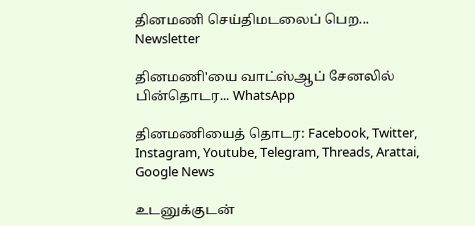தினமணி செய்திமடலைப் பெற... Newsletter

தினமணி'யை வாட்ஸ்ஆப் சேனலில் பின்தொடர... WhatsApp

தினமணியைத் தொடர: Facebook, Twitter, Instagram, Youtube, Telegram, Threads, Arattai, Google News

உடனுக்குடன்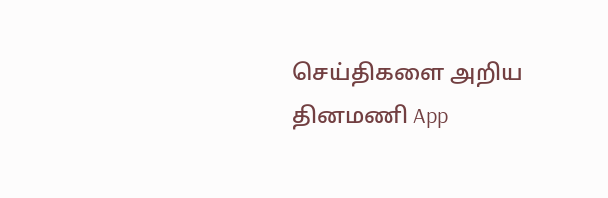செய்திகளை அறிய தினமணி App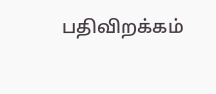பதிவிறக்கம்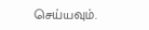செய்யவும்.